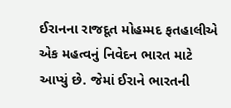ઈરાનના રાજદૂત મોહમ્મદ ફતહાલીએ એક મહત્વનું નિવેદન ભારત માટે આપ્યું છે. જેમાં ઈરાને ભારતની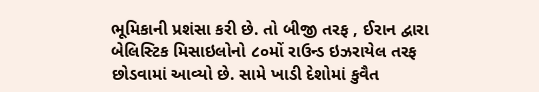ભૂમિકાની પ્રશંસા કરી છે. તો બીજી તરફ , ઈરાન દ્વારા બેલિસ્ટિક મિસાઇલોનો ૮૦મોં રાઉન્ડ ઇઝરાયેલ તરફ છોડવામાં આવ્યો છે. સામે ખાડી દેશોમાં કુવૈત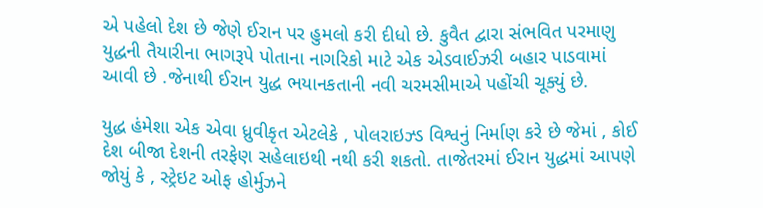એ પહેલો દેશ છે જેણે ઈરાન પર હુમલો કરી દીધો છે. કુવૈત દ્વારા સંભવિત પરમાણુ યુદ્ધની તૈયારીના ભાગરૂપે પોતાના નાગરિકો માટે એક એડવાઈઝરી બહાર પાડવામાં આવી છે .જેનાથી ઈરાન યુદ્ધ ભયાનકતાની નવી ચરમસીમાએ પહોંચી ચૂક્યું છે.

યુદ્ધ હંમેશા એક એવા ધ્રુવીકૃત એટલેકે , પોલરાઇઝ્ડ વિશ્વનું નિર્માણ કરે છે જેમાં , કોઈ દેશ બીજા દેશની તરફેણ સહેલાઇથી નથી કરી શકતો. તાજેતરમાં ઈરાન યુદ્ધમાં આપણે જોયું કે , સ્ટ્રેઇટ ઓફ હોર્મુઝને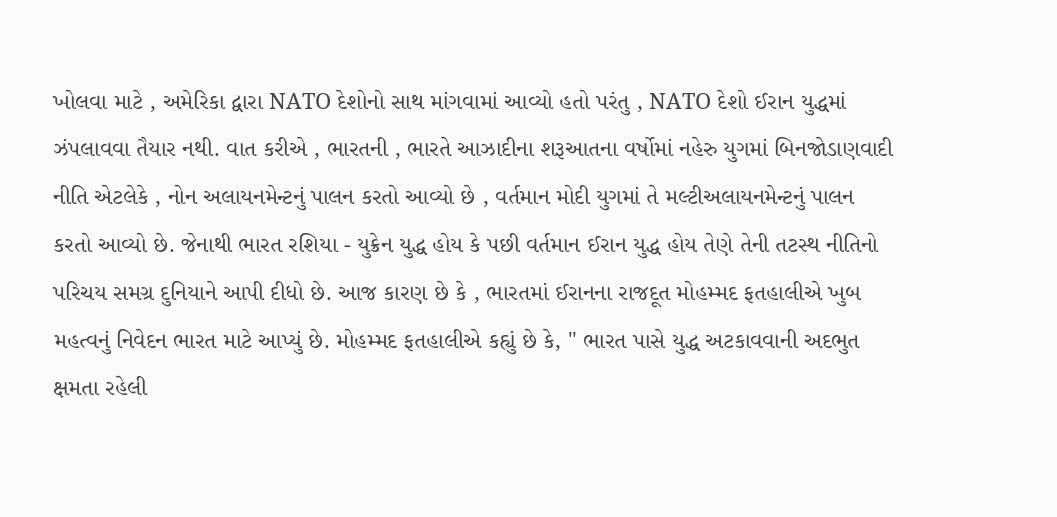ખોલવા માટે , અમેરિકા દ્વારા NATO દેશોનો સાથ માંગવામાં આવ્યો હતો પરંતુ , NATO દેશો ઈરાન યુદ્ધમાં ઝંપલાવવા તૈયાર નથી. વાત કરીએ , ભારતની , ભારતે આઝાદીના શરૂઆતના વર્ષોમાં નહેરુ યુગમાં બિનજોડાણવાદી નીતિ એટલેકે , નોન અલાયનમેન્ટનું પાલન કરતો આવ્યો છે , વર્તમાન મોદી યુગમાં તે મલ્ટીઅલાયનમેન્ટનું પાલન કરતો આવ્યો છે. જેનાથી ભારત રશિયા - યુક્રેન યુદ્ધ હોય કે પછી વર્તમાન ઈરાન યુદ્ધ હોય તેણે તેની તટસ્થ નીતિનો પરિચય સમગ્ર દુનિયાને આપી દીધો છે. આજ કારણ છે કે , ભારતમાં ઈરાનના રાજદૂત મોહમ્મદ ફતહાલીએ ખુબ મહત્વનું નિવેદન ભારત માટે આપ્યું છે. મોહમ્મદ ફતહાલીએ કહ્યું છે કે, " ભારત પાસે યુદ્ધ અટકાવવાની અદભુત ક્ષમતા રહેલી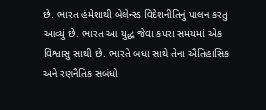છે. ભારત હંમેશાથી બેલેન્સ્ડ વિદેશનીતિનું પાલન કરતુ આવ્યું છે. ભારત આ યુદ્ધ જેવા કપરા સમયમાં એક વિશ્વાસુ સાથી છે. ભારતે બધા સાથે તેના ઐતિહાસિક અને રણનૈતિક સબંધો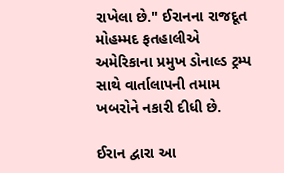રાખેલા છે." ઈરાનના રાજદૂત મોહમ્મદ ફતહાલીએ અમેરિકાના પ્રમુખ ડોનાલ્ડ ટ્રમ્પ સાથે વાર્તાલાપની તમામ ખબરોને નકારી દીધી છે.

ઈરાન દ્વારા આ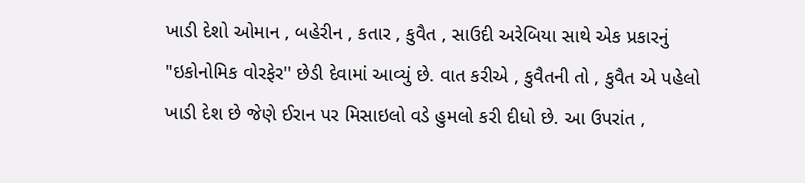ખાડી દેશો ઓમાન , બહેરીન , કતાર , કુવૈત , સાઉદી અરેબિયા સાથે એક પ્રકારનું "ઇકોનોમિક વોરફેર'' છેડી દેવામાં આવ્યું છે. વાત કરીએ , કુવૈતની તો , કુવૈત એ પહેલો ખાડી દેશ છે જેણે ઈરાન પર મિસાઇલો વડે હુમલો કરી દીધો છે. આ ઉપરાંત ,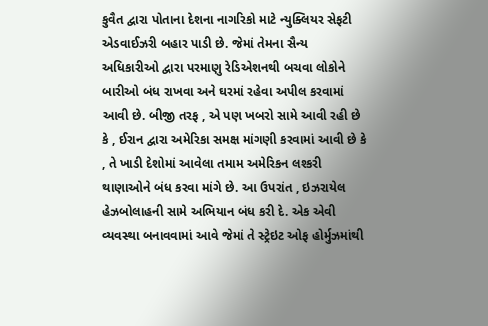કુવૈત દ્વારા પોતાના દેશના નાગરિકો માટે ન્યુક્લિયર સેફટી એડવાઈઝરી બહાર પાડી છે. જેમાં તેમના સૈન્ય અધિકારીઓ દ્વારા પરમાણુ રેડિએશનથી બચવા લોકોને બારીઓ બંધ રાખવા અને ઘરમાં રહેવા અપીલ કરવામાં આવી છે. બીજી તરફ , એ પણ ખબરો સામે આવી રહી છે કે , ઈરાન દ્વારા અમેરિકા સમક્ષ માંગણી કરવામાં આવી છે કે , તે ખાડી દેશોમાં આવેલા તમામ અમેરિકન લશ્કરી થાણાઓને બંધ કરવા માંગે છે. આ ઉપરાંત , ઇઝરાયેલ હેઝબોલાહની સામે અભિયાન બંધ કરી દે. એક એવી વ્યવસ્થા બનાવવામાં આવે જેમાં તે સ્ટ્રેઇટ ઓફ હોર્મુઝમાંથી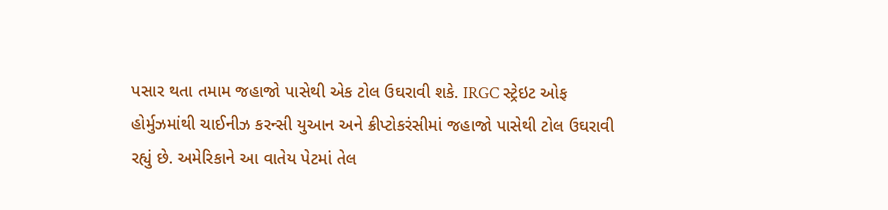પસાર થતા તમામ જહાજો પાસેથી એક ટોલ ઉઘરાવી શકે. IRGC સ્ટ્રેઇટ ઓફ હોર્મુઝમાંથી ચાઈનીઝ કરન્સી યુઆન અને ક્રીપ્ટોકરંસીમાં જહાજો પાસેથી ટોલ ઉઘરાવી રહ્યું છે. અમેરિકાને આ વાતેય પેટમાં તેલ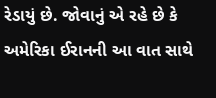રેડાયું છે. જોવાનું એ રહે છે કે અમેરિકા ઈરાનની આ વાત સાથે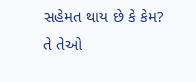સહેમત થાય છે કે કેમ? તે તેઓ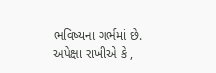ભવિષ્યના ગર્ભમાં છે. અપેક્ષા રાખીએ કે ,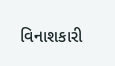વિનાશકારી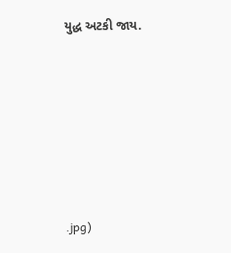યુદ્ધ અટકી જાય.






.jpg)